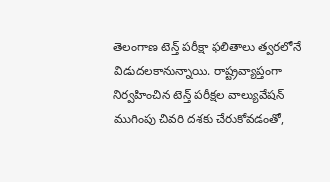తెలంగాణ టెన్త్ పరీక్షా ఫలితాలు త్వరలోనే విడుదలకానున్నాయి. రాష్ట్రవ్యాప్తంగా నిర్వహించిన టెన్త్ పరీక్షల వాల్యువేషన్ ముగింపు చివరి దశకు చేరుకోవడంతో,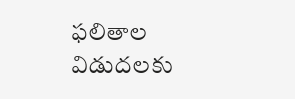ఫలితాల విడుదలకు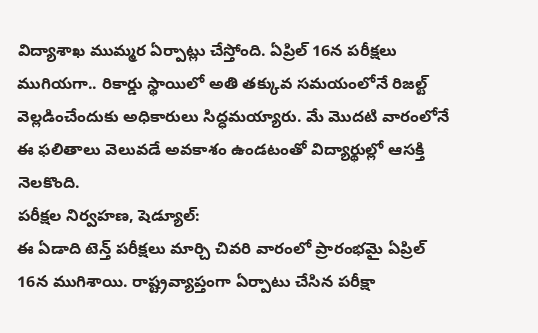విద్యాశాఖ ముమ్మర ఏర్పాట్లు చేస్తోంది. ఏప్రిల్ 16న పరీక్షలు ముగియగా.. రికార్డు స్థాయిలో అతి తక్కువ సమయంలోనే రిజల్ట్ వెల్లడించేందుకు అధికారులు సిద్ధమయ్యారు. మే మొదటి వారంలోనే ఈ ఫలితాలు వెలువడే అవకాశం ఉండటంతో విద్యార్థుల్లో ఆసక్తి నెలకొంది.
పరీక్షల నిర్వహణ, షెడ్యూల్:
ఈ ఏడాది టెన్త్ పరీక్షలు మార్చి చివరి వారంలో ప్రారంభమై ఏప్రిల్ 16న ముగిశాయి. రాష్ట్రవ్యాప్తంగా ఏర్పాటు చేసిన పరీక్షా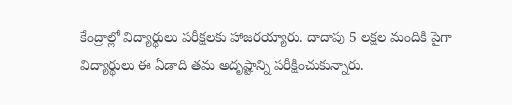కేంద్రాల్లో విద్యార్థులు పరీక్షలకు హాజరయ్యారు. దాదాపు 5 లక్షల మందికి పైగా విద్యార్థులు ఈ ఏడాది తమ అదృష్టాన్ని పరీక్షించుకున్నారు.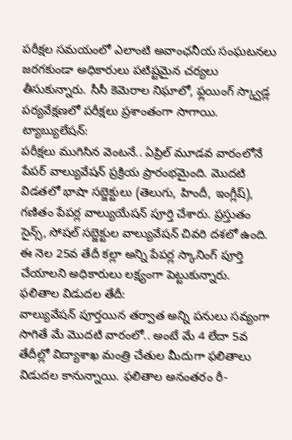పరీక్షల సమయంలో ఎలాంటి అవాంఛనీయ సంఘటనలు జరగకుండా అధికారులు పటిష్టమైన చర్యలు తీసుకున్నారు. సీసీ కెమెరాల నిఘాలో, ఫ్లయింగ్ స్క్వాడ్ల పర్యవేక్షణలో పరీక్షలు ప్రశాంతంగా సాగాయి.
ట్యాబ్యులేషన్:
పరీక్షలు ముగిసిన వెంటనే.. ఏప్రిల్ మూడవ వారంలోనే పేపర్ వాల్యువేషన్ ప్రక్రియ ప్రారంభమైంది. మొదటి విడతలో భాషా సబ్జెక్టులు (తెలుగు, హిందీ, ఇంగ్లీష్), గణితం పేపర్ల వాల్యుయేషన్ పూర్తి చేశారు. ప్రస్తుతం సైన్స్, సోషల్ సబ్జెక్టుల వాల్యువేషన్ చివరి దశలో ఉంది. ఈ నెల 25వ తేదీ కల్లా అన్ని పేపర్ల స్కానింగ్ పూర్తి చేయాలని అధికారులు లక్ష్యంగా పెట్టుకున్నారు.
ఫలితాల విడుదల తేదీ:
వాల్యువేషన్ పూర్తయిన తర్వాత అన్ని పనులు సవ్యంగా సాగితే మే మొదటి వారంలో.. అంటే మే 4 లేదా 5వ తేదీల్లో విద్యాశాఖ మంత్రి చేతుల మీదుగా ఫలితాలు విడుదల కానున్నాయి. ఫలితాల అనంతరం రీ-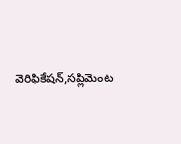వెరిఫికేషన్,సప్లిమెంట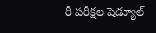రీ పరీక్షల షెడ్యూల్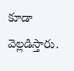కూడా వెల్లడిస్తారు.